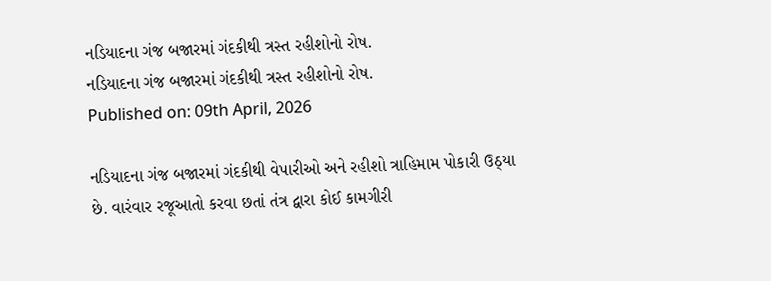નડિયાદના ગંજ બજારમાં ગંદકીથી ત્રસ્ત રહીશોનો રોષ.
નડિયાદના ગંજ બજારમાં ગંદકીથી ત્રસ્ત રહીશોનો રોષ.
Published on: 09th April, 2026

નડિયાદના ગંજ બજારમાં ગંદકીથી વેપારીઓ અને રહીશો ત્રાહિમામ પોકારી ઉઠ્યા છે. વારંવાર રજૂઆતો કરવા છતાં તંત્ર દ્વારા કોઈ કામગીરી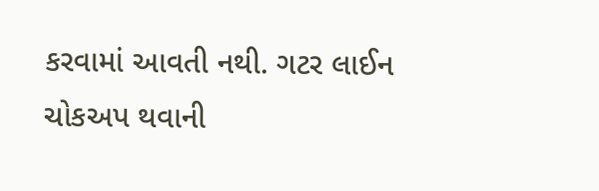કરવામાં આવતી નથી. ગટર લાઈન ચોકઅપ થવાની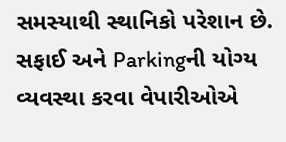સમસ્યાથી સ્થાનિકો પરેશાન છે. સફાઈ અને Parkingની યોગ્ય વ્યવસ્થા કરવા વેપારીઓએ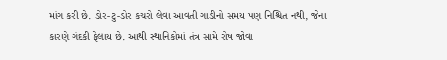માંગ કરી છે. ડોર-ટુ-ડોર કચરો લેવા આવતી ગાડીનો સમય પણ નિશ્ચિત નથી, જેના કારણે ગંદકી ફેલાય છે. આથી સ્થાનિકોમાં તંત્ર સામે રોષ જોવા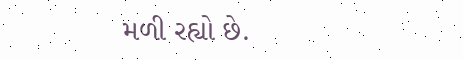મળી રહ્યો છે.